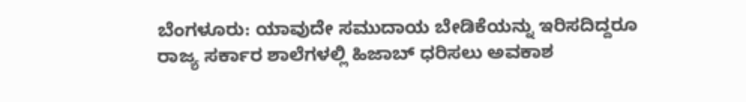ಬೆಂಗಳೂರು: ಯಾವುದೇ ಸಮುದಾಯ ಬೇಡಿಕೆಯನ್ನು ಇರಿಸದಿದ್ದರೂ ರಾಜ್ಯ ಸರ್ಕಾರ ಶಾಲೆಗಳಲ್ಲಿ ಹಿಜಾಬ್ ಧರಿಸಲು ಅವಕಾಶ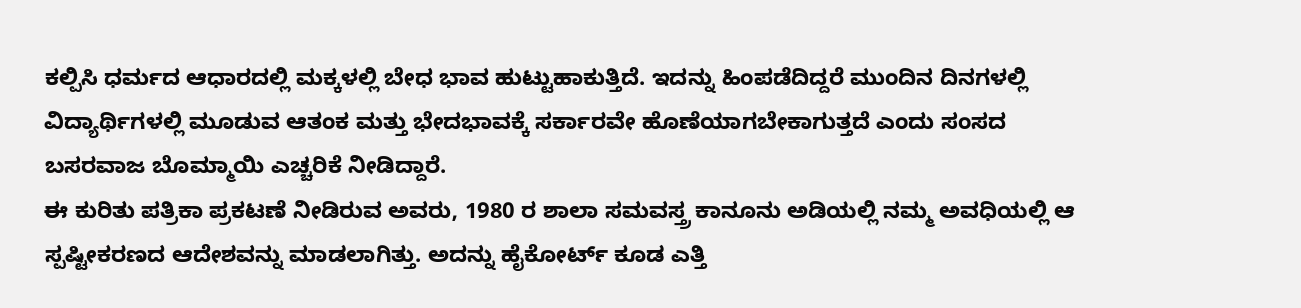ಕಲ್ಪಿಸಿ ಧರ್ಮದ ಆಧಾರದಲ್ಲಿ ಮಕ್ಕಳಲ್ಲಿ ಬೇಧ ಭಾವ ಹುಟ್ಟುಹಾಕುತ್ತಿದೆ. ಇದನ್ನು ಹಿಂಪಡೆದಿದ್ದರೆ ಮುಂದಿನ ದಿನಗಳಲ್ಲಿ ವಿದ್ಯಾರ್ಥಿಗಳಲ್ಲಿ ಮೂಡುವ ಆತಂಕ ಮತ್ತು ಭೇದಭಾವಕ್ಕೆ ಸರ್ಕಾರವೇ ಹೊಣೆಯಾಗಬೇಕಾಗುತ್ತದೆ ಎಂದು ಸಂಸದ ಬಸರವಾಜ ಬೊಮ್ಮಾಯಿ ಎಚ್ಚರಿಕೆ ನೀಡಿದ್ದಾರೆ.
ಈ ಕುರಿತು ಪತ್ರಿಕಾ ಪ್ರಕಟಣೆ ನೀಡಿರುವ ಅವರು, 1980 ರ ಶಾಲಾ ಸಮವಸ್ತ್ರ ಕಾನೂನು ಅಡಿಯಲ್ಲಿ ನಮ್ಮ ಅವಧಿಯಲ್ಲಿ ಆ ಸ್ಪಷ್ಟೀಕರಣದ ಆದೇಶವನ್ನು ಮಾಡಲಾಗಿತ್ತು. ಅದನ್ನು ಹೈಕೋರ್ಟ್ ಕೂಡ ಎತ್ತಿ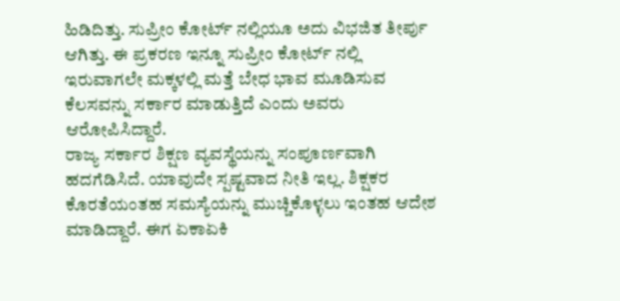ಹಿಡಿದಿತ್ತು. ಸುಪ್ರೀಂ ಕೋರ್ಟ್ ನಲ್ಲಿಯೂ ಅದು ವಿಭಜಿತ ತೀರ್ಪು ಆಗಿತ್ತು. ಈ ಪ್ರಕರಣ ಇನ್ನೂ ಸುಪ್ರೀಂ ಕೋರ್ಟ್ ನಲ್ಲಿ ಇರುವಾಗಲೇ ಮಕ್ಕಳಲ್ಲಿ ಮತ್ತೆ ಬೇಧ ಭಾವ ಮೂಡಿಸುವ ಕೆಲಸವನ್ನು ಸರ್ಕಾರ ಮಾಡುತ್ತಿದೆ ಎಂದು ಅವರು ಆರೋಪಿಸಿದ್ದಾರೆ.
ರಾಜ್ಯ ಸರ್ಕಾರ ಶಿಕ್ಷಣ ವ್ಯವಸ್ಥೆಯನ್ನು ಸಂಪೂರ್ಣವಾಗಿ ಹದಗೆಡಿಸಿದೆ. ಯಾವುದೇ ಸ್ಪಷ್ಟವಾದ ನೀತಿ ಇಲ್ಲ. ಶಿಕ್ಷಕರ ಕೊರತೆಯಂತಹ ಸಮಸ್ಯೆಯನ್ನು ಮುಚ್ಚಿಕೊಳ್ಳಲು ಇಂತಹ ಆದೇಶ ಮಾಡಿದ್ದಾರೆ. ಈಗ ಏಕಾಏಕಿ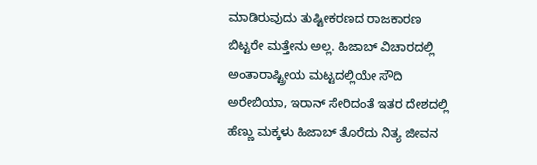ಮಾಡಿರುವುದು ತುಷ್ಟೀಕರಣದ ರಾಜಕಾರಣ ಬಿಟ್ಟರೇ ಮತ್ತೇನು ಅಲ್ಲ. ಹಿಜಾಬ್ ವಿಚಾರದಲ್ಲಿ ಅಂತಾರಾಷ್ಟ್ರೀಯ ಮಟ್ಟದಲ್ಲಿಯೇ ಸೌದಿ ಅರೇಬಿಯಾ, ಇರಾನ್ ಸೇರಿದಂತೆ ಇತರ ದೇಶದಲ್ಲಿ ಹೆಣ್ಣು ಮಕ್ಕಳು ಹಿಜಾಬ್ ತೊರೆದು ನಿತ್ಯ ಜೀವನ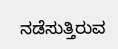ನಡೆಸುತ್ತಿರುವ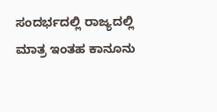ಸಂದರ್ಭದಲ್ಲಿ ರಾಜ್ಯದಲ್ಲಿ ಮಾತ್ರ ಇಂತಹ ಕಾನೂನು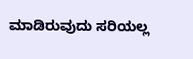ಮಾಡಿರುವುದು ಸರಿಯಲ್ಲ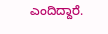ಎಂದಿದ್ದಾರೆ.